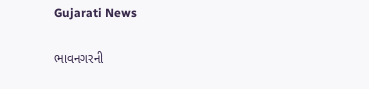Gujarati News

ભાવનગરની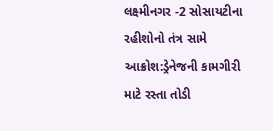લક્ષ્મીનગર -2 સોસાયટીના રહીશોનો તંત્ર સામે આક્રોશ:ડ્રેનેજની કામગીરી માટે રસ્તા તોડી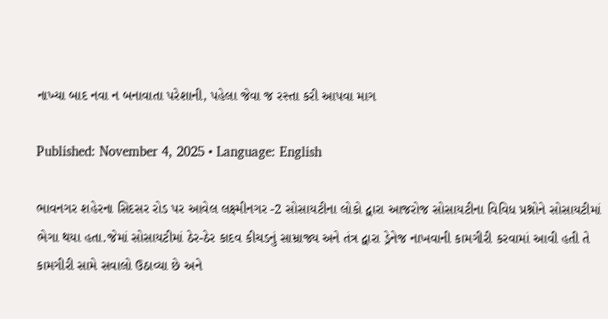નાખ્યા બાદ નવા ન બનાવાતા પરેશાની, પહેલા જેવા જ રસ્તા કરી આપવા માગ

Published: November 4, 2025 • Language: English

ભાવનગર શહેરના સિદસર રોડ પર આવેલ લક્ષ્મીનગર -2 સોસાયટીના લોકો દ્વારા આજરોજ સોસાયટીના વિવિધ પ્રશ્નોને સોસાયટીમાં ભેગા થયા હતા.જેમાં સોસાયટીમાં ઠેર-ઠેર કાદવ કીચડનું સામ્રાજ્ય અને તંત્ર દ્વારા ડ્રેનેજ નાખવાની કામગીરી કરવામાં આવી હતી તે કામગીરી સામે સવાલો ઉઠાવ્યા છે અને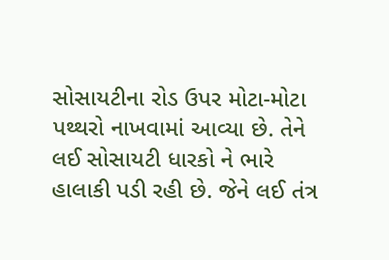સોસાયટીના રોડ ઉપર મોટા-મોટા પથ્થરો નાખવામાં આવ્યા છે. તેને લઈ સોસાયટી ધારકો ને ભારે હાલાકી પડી રહી છે. જેને લઈ તંત્ર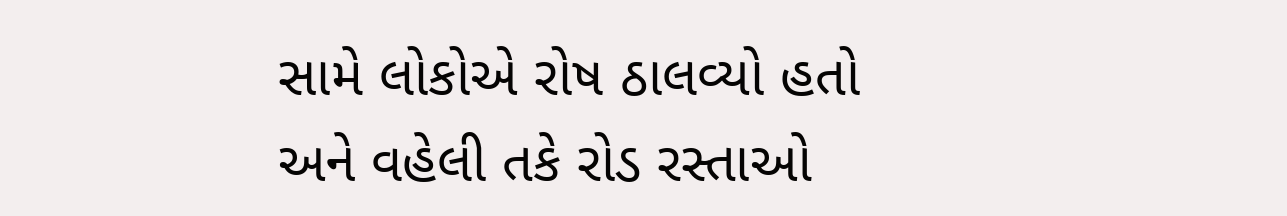સામે લોકોએ રોષ ઠાલવ્યો હતો અને વહેલી તકે રોડ રસ્તાઓ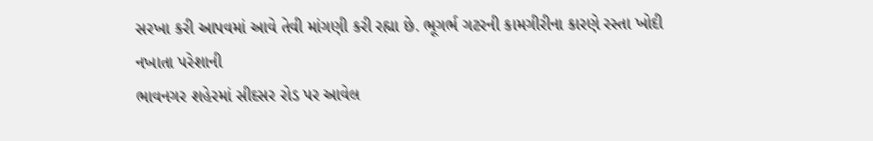સરખા કરી આપવમાં આવે તેવી માંગણી કરી રહ્યા છે. ભૂગર્ભ ગટરની કામગીરીના કારણે રસ્તા ખોદી નખાતા પરેશાની
ભાવનગર શહેરમાં સીદસર રોડ પર આવેલ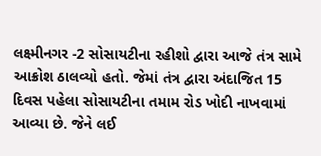લક્ષ્મીનગર -2 સોસાયટીના રહીશો દ્વારા આજે તંત્ર સામે આક્રોશ ઠાલવ્યો હતો. જેમાં તંત્ર દ્વારા અંદાજિત 15 દિવસ પહેલા સોસાયટીના તમામ રોડ ખોદી નાખવામાં આવ્યા છે. જેને લઈ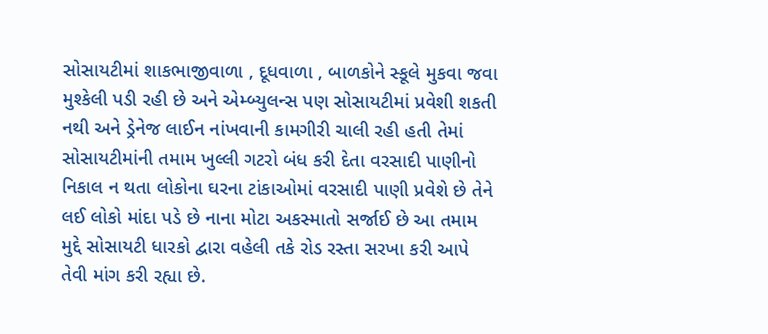સોસાયટીમાં શાકભાજીવાળા , દૂધવાળા , બાળકોને સ્કૂલે મુકવા જવા મુશ્કેલી પડી રહી છે અને એમ્બ્યુલન્સ પણ સોસાયટીમાં પ્રવેશી શકતી નથી અને ડ્રેનેજ લાઈન નાંખવાની કામગીરી ચાલી રહી હતી તેમાં સોસાયટીમાંની તમામ ખુલ્લી ગટરો બંધ કરી દેતા વરસાદી પાણીનો નિકાલ ન થતા લોકોના ઘરના ટાંકાઓમાં વરસાદી પાણી પ્રવેશે છે તેને લઈ લોકો માંદા પડે છે નાના મોટા અકસ્માતો સર્જાઈ છે આ તમામ મુદ્દે સોસાયટી ધારકો દ્વારા વહેલી તકે રોડ રસ્તા સરખા કરી આપે તેવી માંગ કરી રહ્યા છે.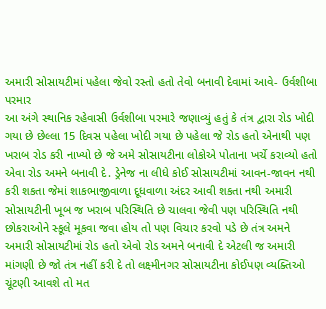અમારી સોસાયટીમાં પહેલા જેવો રસ્તો હતો તેવો બનાવી દેવામાં આવે- ઉર્વશીબા પરમાર
આ અંગે સ્થાનિક રહેવાસી ઉર્વશીબા પરમારે જણાવ્યું હતું કે તંત્ર દ્વારા રોડ ખોદી ગયા છે છેલ્લા 15 દિવસ પહેલા ખોદી ગયા છે પહેલા જે રોડ હતો એનાથી પણ ખરાબ રોડ કરી નાખ્યો છે જે અમે સોસાયટીના લોકોએ પોતાના ખર્ચે કરાવ્યો હતો એવા રોડ અમને બનાવી દે. ડ્રેનેજ ના લીધે કોઈ સોસાયટીમાં આવન-જાવન નથી કરી શકતા જેમાં શાકભાજીવાળા દૂધવાળા અંદર આવી શકતા નથી અમારી સોસાયટીની ખૂબ જ ખરાબ પરિસ્થિતિ છે ચાલવા જેવી પણ પરિસ્થિતિ નથી છોકરાઓને સ્કૂલે મૂકવા જવા હોય તો પણ વિચાર કરવો પડે છે તંત્ર અમને અમારી સોસાયટીમાં રોડ હતો એવો રોડ અમને બનાવી દે એટલી જ અમારી માંગણી છે જો તંત્ર નહીં કરી દે તો લક્ષ્મીનગર સોસાયટીના કોઈપણ વ્યક્તિઓ ચૂંટણી આવશે તો મત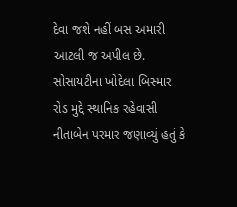દેવા જશે નહીં બસ અમારી આટલી જ અપીલ છે. સોસાયટીના ખોદેલા બિસ્માર રોડ મુદ્દે સ્થાનિક રહેવાસી નીતાબેન પરમાર જણાવ્યું હતું કે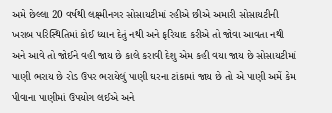અમે છેલ્લા 20 વર્ષથી લક્ષ્મીનગર સોસાયટીમાં રહીએ છીએ અમારી સોસાયટીની ખરાબ પરિસ્થિતિમાં કોઈ ધ્યાન દેતું નથી અને ફરિયાદ કરીએ તો જોવા આવતા નથી અને આવે તો જોઈને વહી જાય છે કાલે કરાવી દેશુ એમ કહી વયા જાય છે સોસાયટીમાં પાણી ભરાય છે રોડ ઉપર ભરાયેલું પાણી ઘરના ટાંકામાં જાય છે તો એ પાણી અમેં કેમ પીવાના પાણીમાં ઉપયોગ લઈએ અને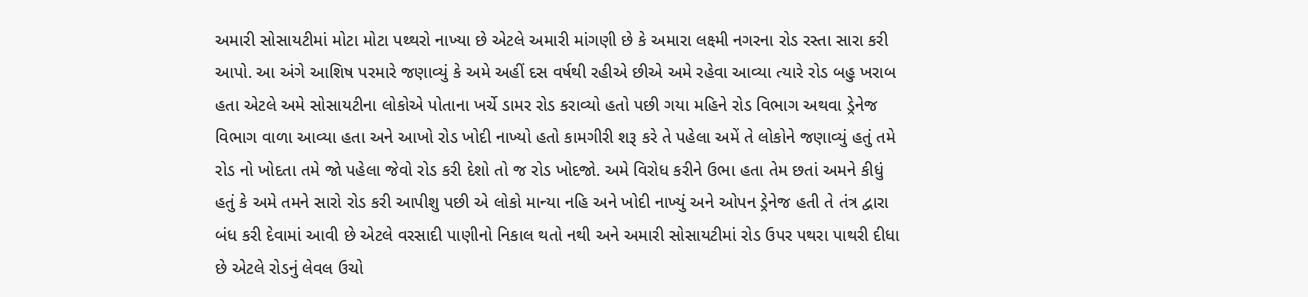અમારી સોસાયટીમાં મોટા મોટા પથ્થરો નાખ્યા છે એટલે અમારી માંગણી છે કે અમારા લક્ષ્મી નગરના રોડ રસ્તા સારા કરી આપો. આ અંગે આશિષ પરમારે જણાવ્યું કે અમે અહીં દસ વર્ષથી રહીએ છીએ અમે રહેવા આવ્યા ત્યારે રોડ બહુ ખરાબ હતા એટલે અમે સોસાયટીના લોકોએ પોતાના ખર્ચે ડામર રોડ કરાવ્યો હતો પછી ગયા મહિને રોડ વિભાગ અથવા ડ્રેનેજ વિભાગ વાળા આવ્યા હતા અને આખો રોડ ખોદી નાખ્યો હતો કામગીરી શરૂ કરે તે પહેલા અમેં તે લોકોને જણાવ્યું હતું તમે રોડ નો ખોદતા તમે જો પહેલા જેવો રોડ કરી દેશો તો જ રોડ ખોદજો. અમે વિરોધ કરીને ઉભા હતા તેમ છતાં અમને કીધું હતું કે અમે તમને સારો રોડ કરી આપીશુ પછી એ લોકો માન્યા નહિ અને ખોદી નાખ્યું અને ઓપન ડ્રેનેજ હતી તે તંત્ર દ્વારા બંધ કરી દેવામાં આવી છે એટલે વરસાદી પાણીનો નિકાલ થતો નથી અને અમારી સોસાયટીમાં રોડ ઉપર પથરા પાથરી દીધા છે એટલે રોડનું લેવલ ઉચો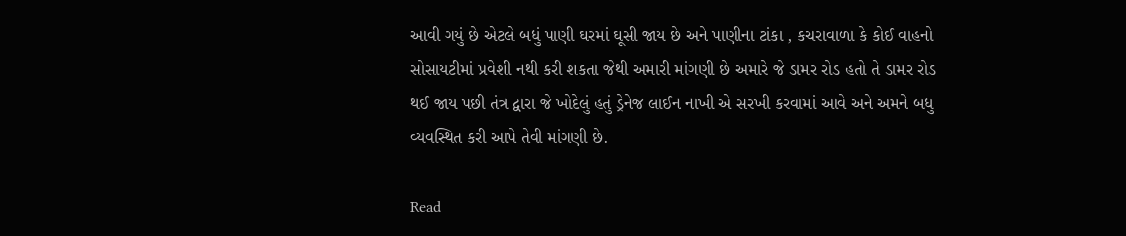આવી ગયું છે એટલે બધું પાણી ઘરમાં ઘૂસી જાય છે અને પાણીના ટાંકા , કચરાવાળા કે કોઈ વાહનો સોસાયટીમાં પ્રવેશી નથી કરી શકતા જેથી અમારી માંગણી છે અમારે જે ડામર રોડ હતો તે ડામર રોડ થઈ જાય પછી તંત્ર દ્વારા જે ખોદેલું હતું ડ્રેનેજ લાઈન નાખી એ સરખી કરવામાં આવે અને અમને બધુ વ્યવસ્થિત કરી આપે તેવી માંગણી છે.

Read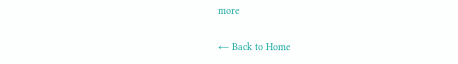more

← Back to Home